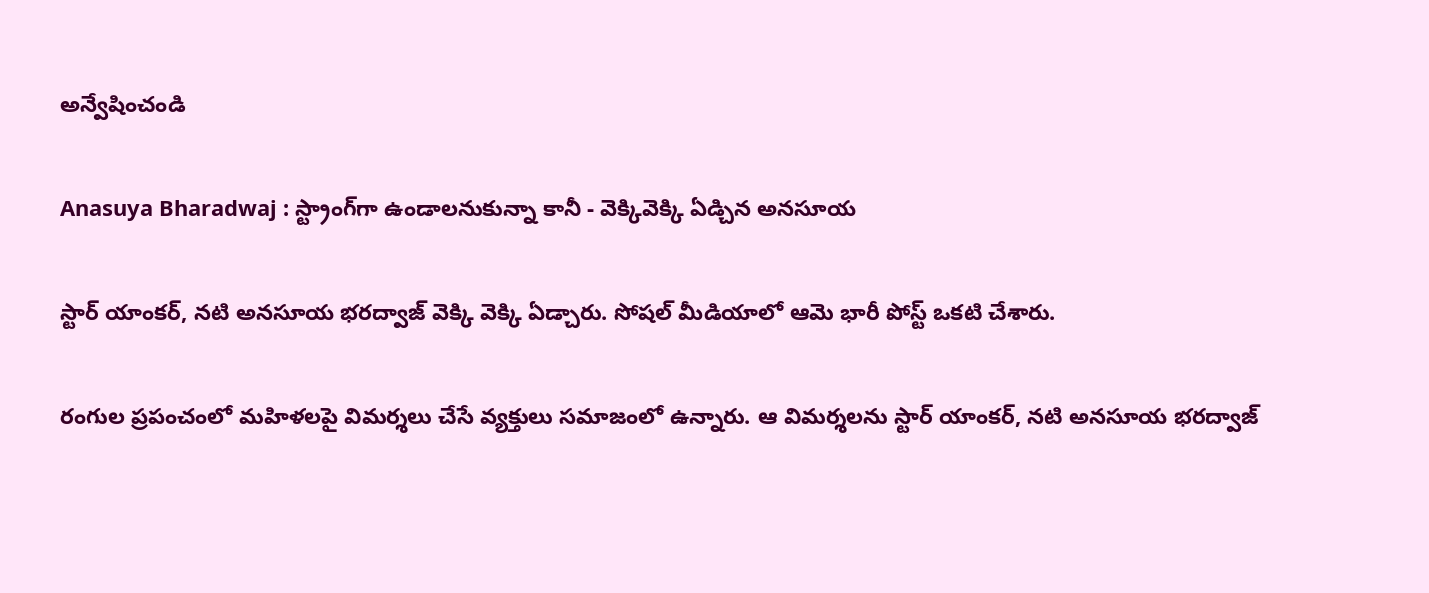అన్వేషించండి

Anasuya Bharadwaj : స్ట్రాంగ్‌గా ఉండాలనుకున్నా కానీ - వెక్కివెక్కి ఏడ్చిన అనసూయ

స్టార్ యాంకర్, నటి అనసూయ భరద్వాజ్ వెక్కి వెక్కి ఏడ్చారు. సోషల్ మీడియాలో ఆమె భారీ పోస్ట్ ఒకటి చేశారు.

రంగుల ప్రపంచంలో మహిళలపై విమర్శలు చేసే వ్యక్తులు సమాజంలో ఉన్నారు. ఆ విమర్శలను స్టార్ యాంకర్, నటి అనసూయ భరద్వాజ్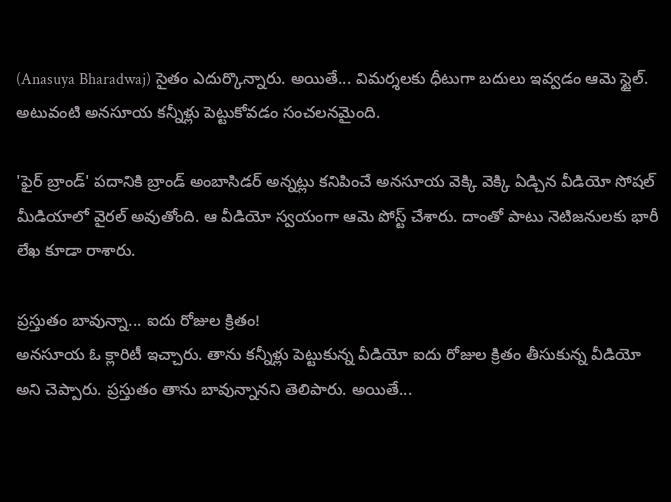(Anasuya Bharadwaj) సైతం ఎదుర్కొన్నారు. అయితే... విమర్శలకు ధీటుగా బదులు ఇవ్వడం ఆమె స్టైల్. అటువంటి అనసూయ కన్నీళ్లు పెట్టుకోవడం సంచలనమైంది.

'ఫైర్ బ్రాండ్' పదానికి బ్రాండ్ అంబాసిడర్ అన్నట్లు కనిపించే అనసూయ వెక్కి వెక్కి ఏడ్చిన వీడియో సోషల్ మీడియాలో వైరల్ అవుతోంది. ఆ వీడియో స్వయంగా ఆమె పోస్ట్ చేశారు. దాంతో పాటు నెటిజనులకు భారీ లేఖ కూడా రాశారు.

ప్రస్తుతం బావున్నా... ఐదు రోజుల క్రితం!
అనసూయ ఓ క్లారిటీ ఇచ్చారు. తాను కన్నీళ్లు పెట్టుకున్న వీడియో ఐదు రోజుల క్రితం తీసుకున్న వీడియో అని చెప్పారు. ప్రస్తుతం తాను బావున్నానని తెలిపారు. అయితే...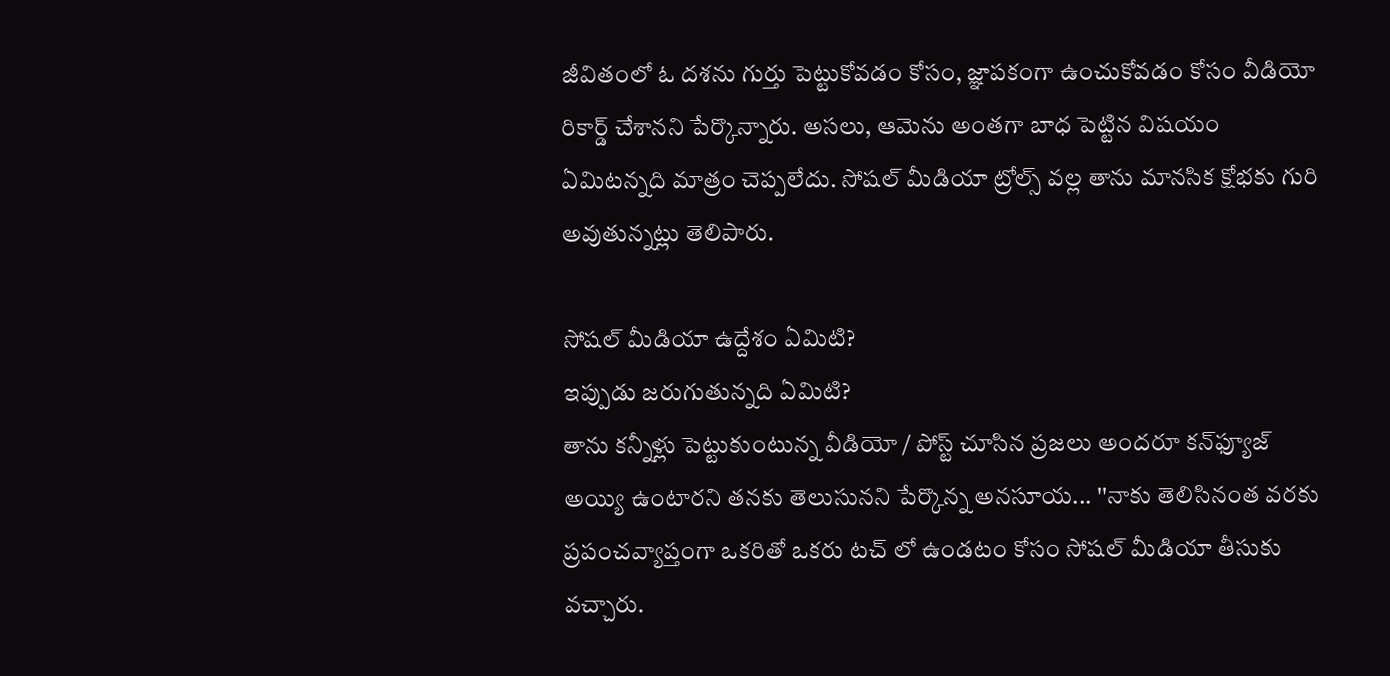జీవితంలో ఓ దశను గుర్తు పెట్టుకోవడం కోసం, జ్ఞాపకంగా ఉంచుకోవడం కోసం వీడియో రికార్డ్ చేశానని పేర్కొన్నారు. అసలు, ఆమెను అంతగా బాధ పెట్టిన విషయం ఏమిటన్నది మాత్రం చెప్పలేదు. సోషల్ మీడియా ట్రోల్స్ వల్ల తాను మానసిక క్షోభకు గురి అవుతున్నట్లు తెలిపారు.

సోషల్ మీడియా ఉద్దేశం ఏమిటి?
ఇప్పుడు జరుగుతున్నది ఏమిటి?
తాను కన్నీళ్లు పెట్టుకుంటున్న వీడియో / పోస్ట్ చూసిన ప్రజలు అందరూ కన్‌ఫ్యూజ్ అయ్యి ఉంటారని తనకు తెలుసునని పేర్కొన్న అనసూయ... ''నాకు తెలిసినంత వరకు ప్రపంచవ్యాప్తంగా ఒకరితో ఒకరు టచ్ లో ఉండటం కోసం సోషల్ మీడియా తీసుకు వచ్చారు.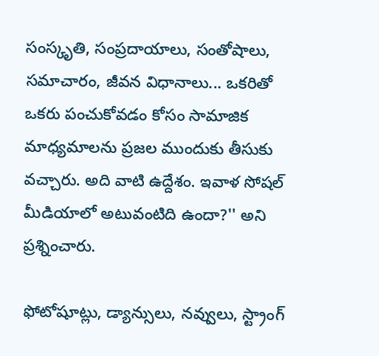సంస్కృతి, సంప్రదాయాలు, సంతోషాలు, సమాచారం, జీవన విధానాలు... ఒకరితో ఒకరు పంచుకోవడం కోసం సామాజిక మాధ్యమాలను ప్రజల ముందుకు తీసుకు వచ్చారు. అది వాటి ఉద్దేశం. ఇవాళ సోషల్ మీడియాలో అటువంటిది ఉందా?'' అని ప్రశ్నించారు.

ఫోటోషూట్లు, డ్యాన్సులు, నవ్వులు, స్ట్రాంగ్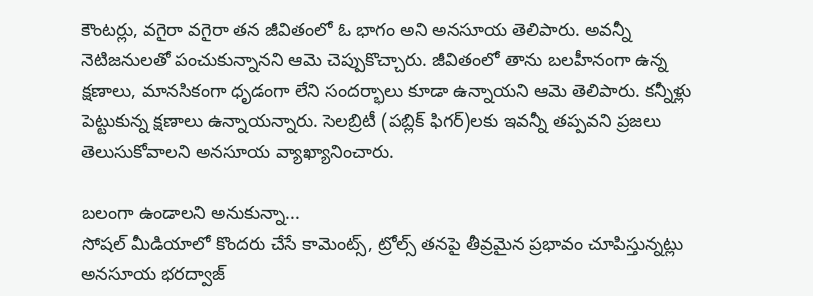కౌంటర్లు, వగైరా వగైరా తన జీవితంలో ఓ భాగం అని అనసూయ తెలిపారు. అవన్నీ నెటిజనులతో పంచుకున్నానని ఆమె చెప్పుకొచ్చారు. జీవితంలో తాను బలహీనంగా ఉన్న క్షణాలు, మానసికంగా ధృడంగా లేని సందర్భాలు కూడా ఉన్నాయని ఆమె తెలిపారు. కన్నీళ్లు పెట్టుకున్న క్షణాలు ఉన్నాయన్నారు. సెలబ్రిటీ (పబ్లిక్ ఫిగర్)లకు ఇవన్నీ తప్పవని ప్రజలు తెలుసుకోవాలని అనసూయ వ్యాఖ్యానించారు.

బలంగా ఉండాలని అనుకున్నా...
సోషల్ మీడియాలో కొందరు చేసే కామెంట్స్, ట్రోల్స్ తనపై తీవ్రమైన ప్రభావం చూపిస్తున్నట్లు అనసూయ భరద్వాజ్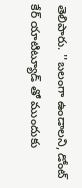తెలిపారు. ''బలంగా ఉండాలని, డోంట్ కేర్ యాటిట్యూడ్ తో ముందుకు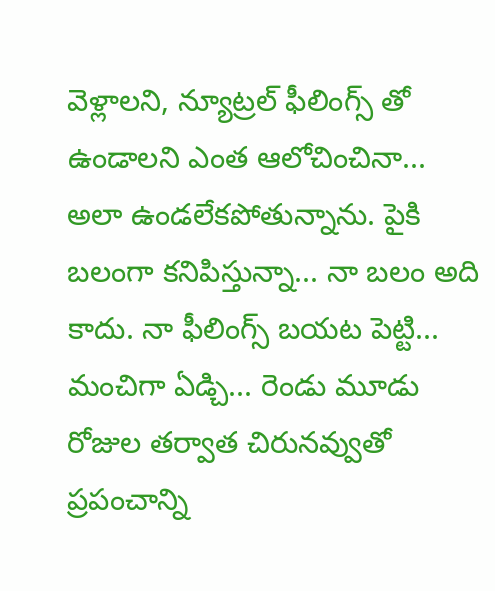వెళ్లాలని, న్యూట్రల్ ఫీలింగ్స్ తో ఉండాలని ఎంత ఆలోచించినా... అలా ఉండలేకపోతున్నాను. పైకి బలంగా కనిపిస్తున్నా... నా బలం అది కాదు. నా ఫీలింగ్స్ బయట పెట్టి... మంచిగా ఏడ్చి... రెండు మూడు రోజుల తర్వాత చిరునవ్వుతో ప్రపంచాన్ని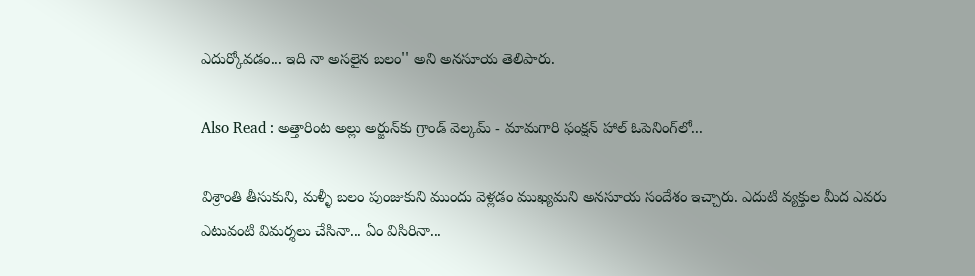ఎదుర్కోవడం... ఇది నా అసలైన బలం'' అని అనసూయ తెలిపారు.

Also Read : అత్తారింట అల్లు అర్జున్‌కు గ్రాండ్ వెల్కమ్ - మామగారి ఫంక్షన్ హాల్ ఓపెనింగ్‌లో...

విశ్రాంతి తీసుకుని, మళ్ళీ బలం పుంజుకుని ముందు వెళ్లడం ముఖ్యమని అనసూయ సందేశం ఇచ్చారు. ఎదుటి వ్యక్తుల మీద ఎవరు ఎటువంటి విమర్శలు చేసినా... ఏం విసిరినా...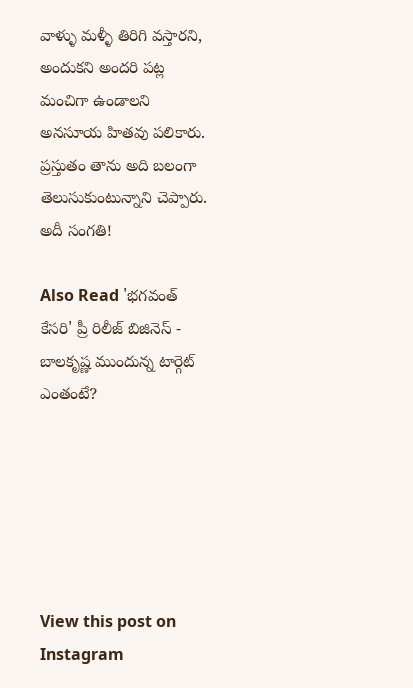వాళ్ళు మళ్ళీ తిరిగి వస్తారని, అందుకని అందరి పట్ల మంచిగా ఉండాలని అనసూయ హితవు పలికారు. ప్రస్తుతం తాను అది బలంగా తెలుసుకుంటున్నాని చెప్పారు. అదీ సంగతి!

Also Read 'భగవంత్ కేసరి' ప్రీ రిలీజ్ బిజినెస్ - బాలకృష్ణ ముందున్న టార్గెట్ ఎంతంటే?






View this post on Instagram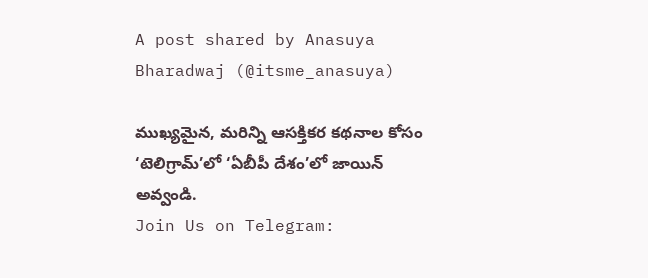A post shared by Anasuya Bharadwaj (@itsme_anasuya)

ముఖ్యమైన, మరిన్ని ఆసక్తికర కథనాల కోసం ‘టెలిగ్రామ్’లో ‘ఏబీపీ దేశం’లో జాయిన్ అవ్వండి.
Join Us on Telegram: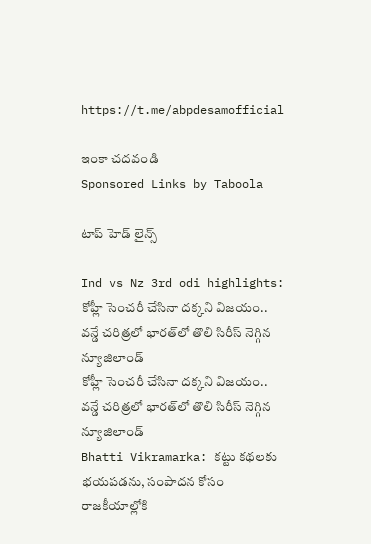https://t.me/abpdesamofficial

ఇంకా చదవండి
Sponsored Links by Taboola

టాప్ హెడ్ లైన్స్

Ind vs Nz 3rd odi highlights: కోహ్లీ సెంచరీ చేసినా దక్కని విజయం.. వన్డే చరిత్రలో భారత్‌లో తొలి సిరీస్ నెగ్గిన న్యూజిలాండ్
కోహ్లీ సెంచరీ చేసినా దక్కని విజయం.. వన్డే చరిత్రలో భారత్‌లో తొలి సిరీస్ నెగ్గిన న్యూజిలాండ్
Bhatti Vikramarka: కట్టు కథలకు భయపడను, సంపాదన కోసం రాజకీయాల్లోకి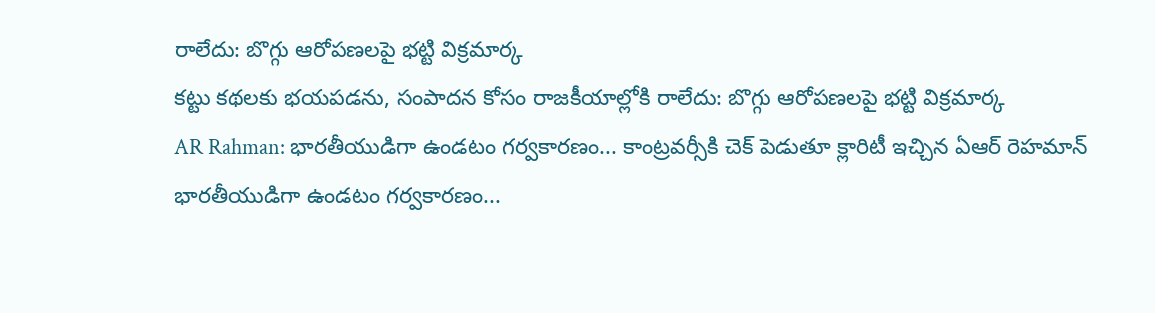రాలేదు: బొగ్గు ఆరోపణలపై భట్టి విక్రమార్క
కట్టు కథలకు భయపడను, సంపాదన కోసం రాజకీయాల్లోకి రాలేదు: బొగ్గు ఆరోపణలపై భట్టి విక్రమార్క
AR Rahman: భారతీయుడిగా ఉండటం గర్వకారణం... కాంట్రవర్సీకి చెక్ పెడుతూ క్లారిటీ ఇచ్చిన ఏఆర్ రెహమాన్
భారతీయుడిగా ఉండటం గర్వకారణం...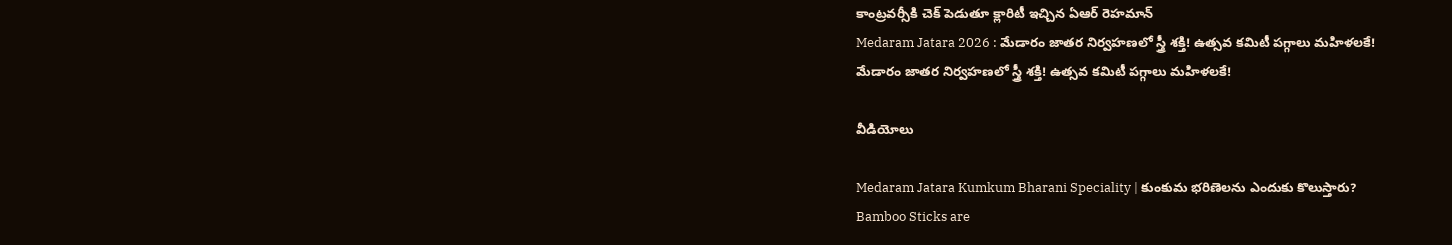కాంట్రవర్సీకి చెక్ పెడుతూ క్లారిటీ ఇచ్చిన ఏఆర్ రెహమాన్
Medaram Jatara 2026 : మేడారం జాతర నిర్వహణలో స్త్రీ శక్తి! ఉత్సవ కమిటీ పగ్గాలు మహిళలకే!
మేడారం జాతర నిర్వహణలో స్త్రీ శక్తి! ఉత్సవ కమిటీ పగ్గాలు మహిళలకే!

వీడియోలు

Medaram Jatara Kumkum Bharani Speciality | కుంకుమ భరిణెలను ఎందుకు కొలుస్తారు?
Bamboo Sticks are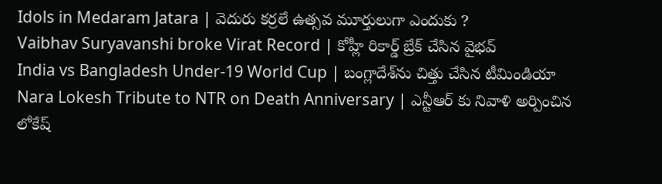Idols in Medaram Jatara | వెదురు కర్రలే ఉత్సవ మూర్తులుగా ఎందుకు ?
Vaibhav Suryavanshi broke Virat Record | కోహ్లీ రికార్డ్ బ్రేక్ చేసిన వైభవ్
India vs Bangladesh Under-19 World Cup | బంగ్లాదేశ్‌ను చిత్తు చేసిన టీమిండియా
Nara Lokesh Tribute to NTR on Death Anniversary | ఎన్టీఆర్ కు నివాళి అర్పించిన లోకేష్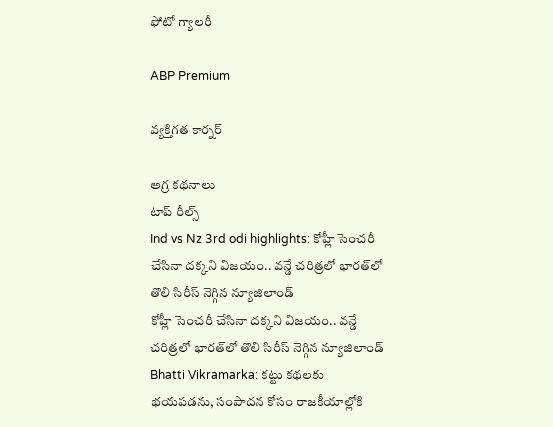ఫోటో గ్యాలరీ

ABP Premium

వ్యక్తిగత కార్నర్

అగ్ర కథనాలు
టాప్ రీల్స్
Ind vs Nz 3rd odi highlights: కోహ్లీ సెంచరీ చేసినా దక్కని విజయం.. వన్డే చరిత్రలో భారత్‌లో తొలి సిరీస్ నెగ్గిన న్యూజిలాండ్
కోహ్లీ సెంచరీ చేసినా దక్కని విజయం.. వన్డే చరిత్రలో భారత్‌లో తొలి సిరీస్ నెగ్గిన న్యూజిలాండ్
Bhatti Vikramarka: కట్టు కథలకు భయపడను, సంపాదన కోసం రాజకీయాల్లోకి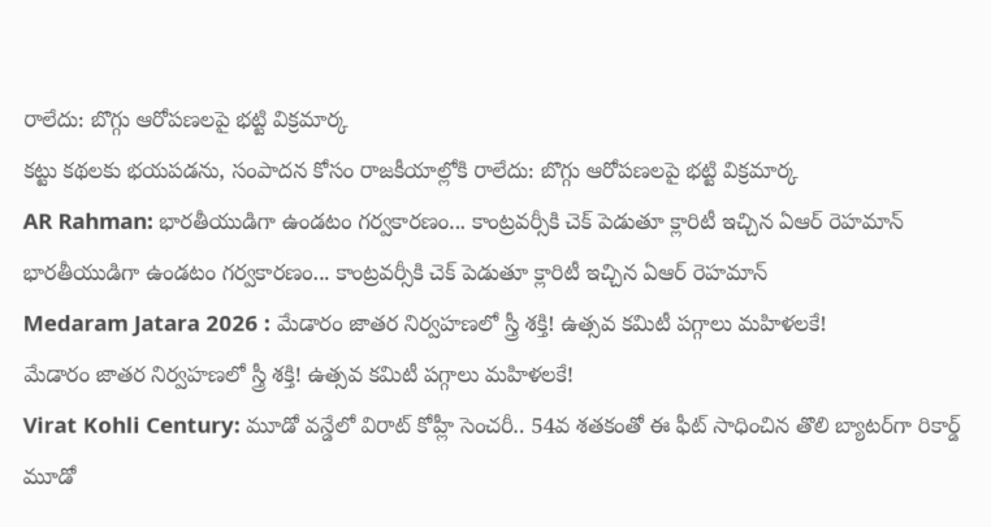రాలేదు: బొగ్గు ఆరోపణలపై భట్టి విక్రమార్క
కట్టు కథలకు భయపడను, సంపాదన కోసం రాజకీయాల్లోకి రాలేదు: బొగ్గు ఆరోపణలపై భట్టి విక్రమార్క
AR Rahman: భారతీయుడిగా ఉండటం గర్వకారణం... కాంట్రవర్సీకి చెక్ పెడుతూ క్లారిటీ ఇచ్చిన ఏఆర్ రెహమాన్
భారతీయుడిగా ఉండటం గర్వకారణం... కాంట్రవర్సీకి చెక్ పెడుతూ క్లారిటీ ఇచ్చిన ఏఆర్ రెహమాన్
Medaram Jatara 2026 : మేడారం జాతర నిర్వహణలో స్త్రీ శక్తి! ఉత్సవ కమిటీ పగ్గాలు మహిళలకే!
మేడారం జాతర నిర్వహణలో స్త్రీ శక్తి! ఉత్సవ కమిటీ పగ్గాలు మహిళలకే!
Virat Kohli Century: మూడో వన్డేలో విరాట్ కోహ్లీ సెంచరీ.. 54వ శతకంతో ఈ ఫీట్ సాధించిన తొలి బ్యాటర్‌గా రికార్డ్
మూడో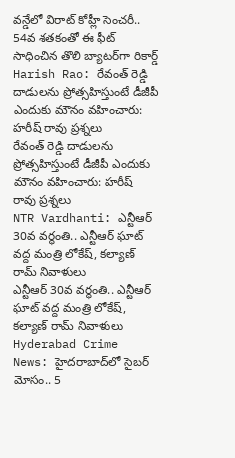వన్డేలో విరాట్ కోహ్లీ సెంచరీ.. 54వ శతకంతో ఈ ఫీట్ సాధించిన తొలి బ్యాటర్‌గా రికార్డ్
Harish Rao: రేవంత్ రెడ్డి దాడులను ప్రోత్సహిస్తుంటే డీజీపీ ఎందుకు మౌనం వహించారు: హరీష్ రావు ప్రశ్నలు
రేవంత్ రెడ్డి దాడులను ప్రోత్సహిస్తుంటే డీజీపీ ఎందుకు మౌనం వహించారు: హరీష్ రావు ప్రశ్నలు
NTR Vardhanti: ఎన్టీఆర్ 30వ వర్థంతి.. ఎన్టీఆర్ ఘాట్ వద్ద మంత్రి లోకేష్, కల్యాణ్ రామ్ నివాళులు
ఎన్టీఆర్ 30వ వర్థంతి.. ఎన్టీఆర్ ఘాట్ వద్ద మంత్రి లోకేష్, కల్యాణ్ రామ్ నివాళులు
Hyderabad Crime News: హైదరాబాద్‌లో సైబర్ మోసం.. 5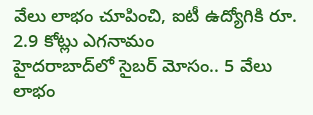వేలు లాభం చూపించి, ఐటీ ఉద్యోగికి రూ. 2.9 కోట్లు ఎగనామం
హైదరాబాద్‌లో సైబర్ మోసం.. 5 వేలు లాభం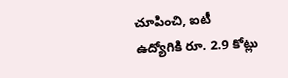చూపించి, ఐటీ ఉద్యోగికి రూ. 2.9 కోట్లు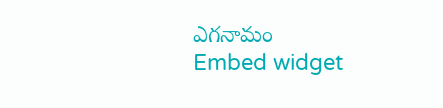ఎగనామం
Embed widget